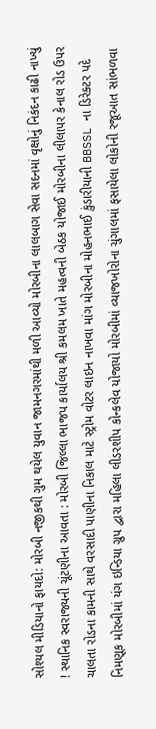સોશ્યલ મીડિયાનો ફાયદો: મોરબી નજીકથી ગુમ થયેલ યુવાન જામનગરમાંથી મળી આવ્યો મોરબીના લાલબાગ સેવા સદનમાં વૃક્ષોનું નિકંદન કાઢી નાખ્યું ! સ્થાનિક સ્વરાજ્યની ચૂંટણીના આવતા : મોરબી જિલ્લા ભાજપ કાર્યાલય શ્રી કમલમ ખાતે મહત્વની બેઠક યોજાઈ મોરબીના લીલાપર કેનાલ રોડ ઉપર ચાલતા રોડના કામની સાથે વરસાદી પાણીના નિકાલ માટે સ્ટ્રોમ વોટર લાઇન નાખવા માંગ મોરબીના મોહનભાઈ કુંડારીયાની BBSSL ના ડિરેક્ટર પદે નિમણૂક મોરબીમાં યંગ ઇન્ડિયા ગ્રુપ દ્વારા મહિલા લીડરશીપ કોન્કલેવ યોજાયો મોરબીમાં વ્યાજખોરોના ચુંગાલમાં ફસાયેલા લોકોની રજૂઆત સાંભળવા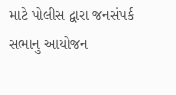માટે પોલીસ દ્વારા જનસંપર્ક સભાનુ આયોજન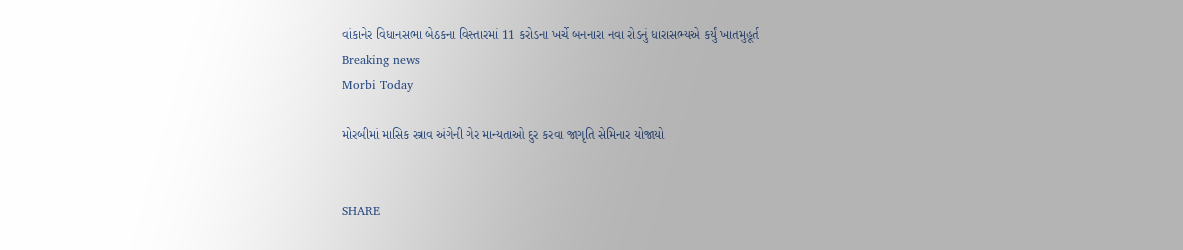વાંકાનેર વિધાનસભા બેઠકના વિસ્તારમાં 11 કરોડના ખર્ચે બનનારા નવા રોડનું ધારાસભ્યએ કર્યું ખાતમુહૂર્ત
Breaking news
Morbi Today

મોરબીમાં માસિક સ્ત્રાવ અંગેની ગેર માન્યતાઓ દુર કરવા જાગૃતિ સેમિનાર યોજાયો


SHARE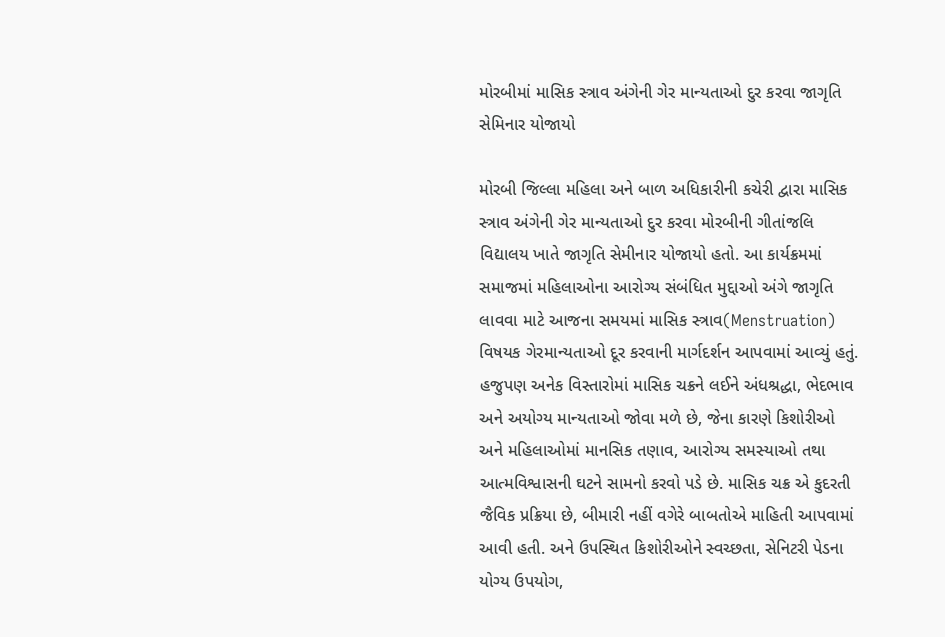મોરબીમાં માસિક સ્ત્રાવ અંગેની ગેર માન્યતાઓ દુર કરવા જાગૃતિ સેમિનાર યોજાયો

મોરબી જિલ્લા મહિલા અને બાળ અધિકારીની કચેરી દ્વારા માસિક સ્ત્રાવ અંગેની ગેર માન્યતાઓ દુર કરવા મોરબીની ગીતાંજલિ વિદ્યાલય ખાતે જાગૃતિ સેમીનાર યોજાયો હતો. આ કાર્યક્રમમાં સમાજમાં મહિલાઓના આરોગ્ય સંબંધિત મુદ્દાઓ અંગે જાગૃતિ લાવવા માટે આજના સમયમાં માસિક સ્ત્રાવ(Menstruation) વિષયક ગેરમાન્યતાઓ દૂર કરવાની માર્ગદર્શન આપવામાં આવ્યું હતું. હજુપણ અનેક વિસ્તારોમાં માસિક ચક્રને લઈને અંધશ્રદ્ધા, ભેદભાવ અને અયોગ્ય માન્યતાઓ જોવા મળે છે, જેના કારણે કિશોરીઓ અને મહિલાઓમાં માનસિક તણાવ, આરોગ્ય સમસ્યાઓ તથા આત્મવિશ્વાસની ઘટને સામનો કરવો પડે છે. માસિક ચક્ર એ કુદરતી જૈવિક પ્રક્રિયા છે, બીમારી નહીં વગેરે બાબતોએ માહિતી આપવામાં આવી હતી. અને ઉપસ્થિત કિશોરીઓને સ્વચ્છતા, સેનિટરી પેડના યોગ્ય ઉપયોગ,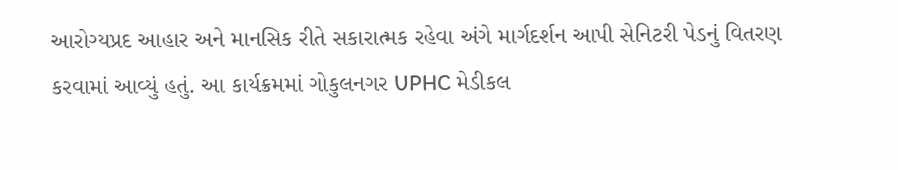આરોગ્યપ્રદ આહાર અને માનસિક રીતે સકારાત્મક રહેવા અંગે માર્ગદર્શન આપી સેનિટરી પેડનું વિતરણ કરવામાં આવ્યું હતું. આ કાર્યક્રમમાં ગોકુલનગર UPHC મેડીકલ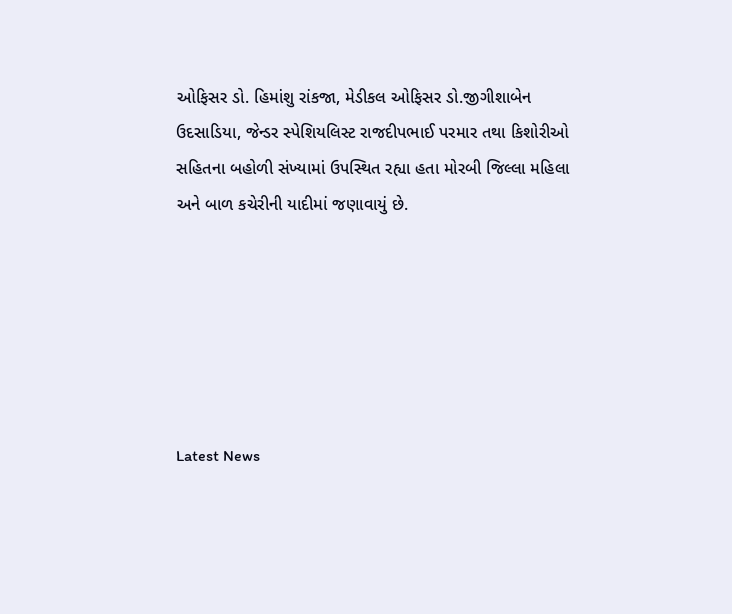ઓફિસર ડો. હિમાંશુ રાંકજા, મેડીકલ ઓફિસર ડો.જીગીશાબેન ઉદસાડિયા, જેન્ડર સ્પેશિયલિસ્ટ રાજદીપભાઈ પરમાર તથા કિશોરીઓ સહિતના બહોળી સંખ્યામાં ઉપસ્થિત રહ્યા હતા મોરબી જિલ્લા મહિલા અને બાળ કચેરીની યાદીમાં જણાવાયું છે.






Latest News